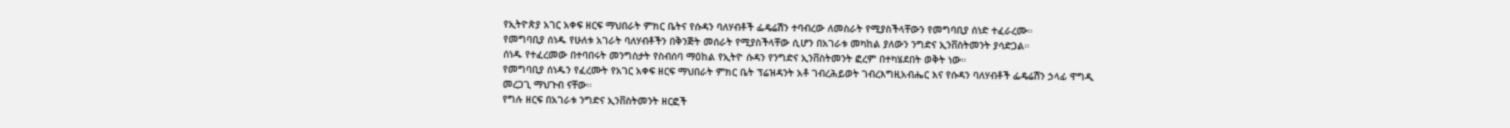የኢትዮጵያ አገር አቀፍ ዘርፍ ማህበራት ምክር ቤትና የሱዳን ባለሃብቶች ፌዴሬሽን ተባብረው ለመስራት የሚያስችላቸውን የመግባቢያ ሰነድ ተፈራረሙ።
የመግባቢያ ሰነዱ የሁለቱ አገራት ባለሃብቶችን በቅንጅት መሰራት የሚያስችላቸው ሲሆን በአገራቱ መካከል ያለውን ንግድና ኢንቨስትመንት ያሳድጋል።
ሰነዱ የተፈረመው በተባበሩት መንግስታት የስብሰባ ማዕከል የኢትዮ ሱዳን የንግድና ኢንቨስትመንት ፎረም በተካሄደበት ወቅት ነው።
የመግባቢያ ሰነዱን የፈረሙት የአገር አቀፍ ዘርፍ ማህበራት ምክር ቤት ፕሬዝዳንት አቶ ገብረሕይወት ገብረእግዚአብሔር እና የሱዳን ባለሃብቶች ፌዴሬሽን ኃላፊ ዋግዲ መረጋጊ ማህጉብ ናቸው።
የግሉ ዘርፍ በአገራቱ ንግድና ኢንቨስትመንት ዘርፎች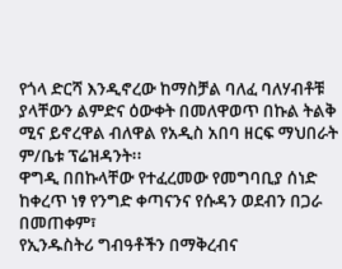የጎላ ድርሻ እንዲኖረው ከማስቻል ባለፈ ባለሃብቶቹ ያላቸውን ልምድና ዕውቀት በመለዋወጥ በኩል ትልቅ ሚና ይኖረዋል ብለዋል የአዲስ አበባ ዘርፍ ማህበራት ም/ቤቱ ፕሬዝዳንት፡፡
ዋግዲ በበኩላቸው የተፈረመው የመግባቢያ ሰነድ ከቀረጥ ነፃ የንግድ ቀጣናንና የሱዳን ወደብን በጋራ በመጠቀም፣
የኢንዱስትሪ ግብዓቶችን በማቅረብና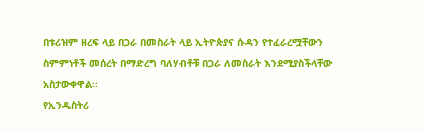በቱሪዝም ዘረፍ ላይ በጋራ በመስራት ላይ ኢትዮጵያና ሱዳን የተፈራረሟቸውን
ስምምነቶች መሰረት በማድረግ ባለሃብቶቹ በጋራ ለመስራት እንደሚያስችላቸው አስታውቀዋል፡፡
የኢንዱስትሪ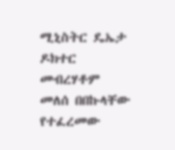ሚኒስትር ዴኤታ ዶክተር መብረሃቶም መለሰ በበኩላቸው የተፈረመው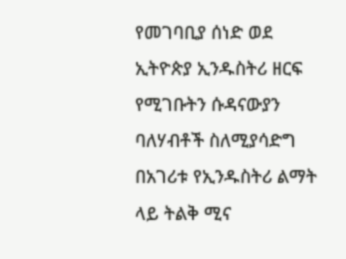የመገባቢያ ሰነድ ወደ ኢትዮጵያ ኢንዱስትሪ ዘርፍ
የሚገቡትን ሱዳናውያን ባለሃብቶች ስለሚያሳድግ በአገሪቱ የኢንዱስትሪ ልማት ላይ ትልቅ ሚና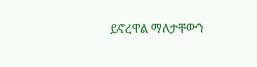ይኖረዋል ማለታቸውን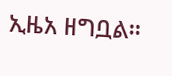ኢዜአ ዘግቧል።